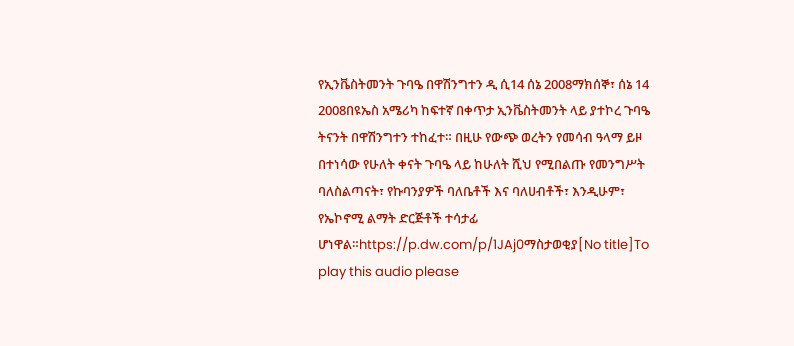የኢንቬስትመንት ጉባዔ በዋሽንግተን ዲ ሲ14 ሰኔ 2008ማክሰኞ፣ ሰኔ 14 2008በዩኤስ አሜሪካ ከፍተኛ በቀጥታ ኢንቬስትመንት ላይ ያተኮረ ጉባዔ ትናንት በዋሽንግተን ተከፈተ። በዚሁ የውጭ ወረትን የመሳብ ዓላማ ይዞ በተነሳው የሁለት ቀናት ጉባዔ ላይ ከሁለት ሺህ የሚበልጡ የመንግሥት ባለስልጣናት፣ የኩባንያዎች ባለቤቶች እና ባለሀብቶች፣ እንዲሁም፣ የኤኮኖሚ ልማት ድርጅቶች ተሳታፊ ሆነዋል።https://p.dw.com/p/1JAj0ማስታወቂያ[No title]To play this audio please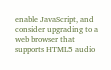enable JavaScript, and consider upgrading to a web browser that supports HTML5 audio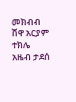መክብብ ሸዋ አርያም ተክሌ አዜብ ታደሰ